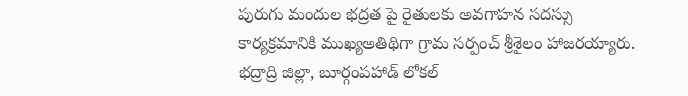పురుగు మందుల భద్రత పై రైతులకు అవగాహన సదస్సు
కార్యక్రమానికి ముఖ్యఅతిథిగా గ్రామ సర్పంచ్ శ్రీశైలం హాజరయ్యారు.
భద్రాద్రి జిల్లా, బూర్గంపహాడ్ లోకల్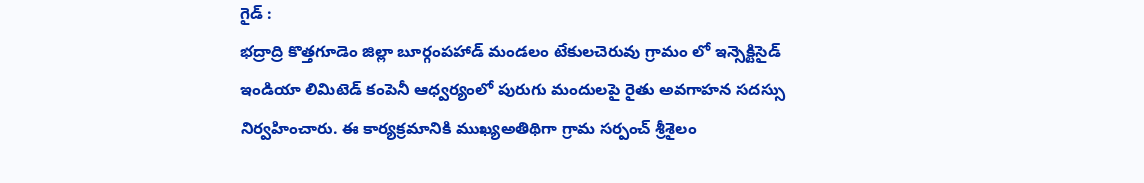గైడ్ :
భద్రాద్రి కొత్తగూడెం జిల్లా బూర్గంపహాడ్ మండలం టేకులచెరువు గ్రామం లో ఇన్సెక్టిసైడ్ ఇండియా లిమిటెడ్ కంపెనీ ఆధ్వర్యంలో పురుగు మందులపై రైతు అవగాహన సదస్సు నిర్వహించారు. ఈ కార్యక్రమానికి ముఖ్యఅతిథిగా గ్రామ సర్పంచ్ శ్రీశైలం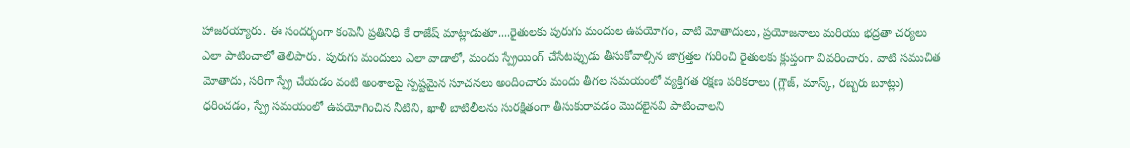హాజరయ్యారు. ఈ సందర్భంగా కంపెనీ ప్రతినిధి కే రాజేష్ మాట్లాడుతూ....రైతులకు పురుగు మందుల ఉపయోగం, వాటి మోతాదులు, ప్రయోజనాలు మరియు భద్రతా చర్యలు ఎలా పాటించాలో తెలిపారు. పురుగు మందులు ఎలా వాడాలో, మందు స్ప్రేయింగ్ చేసేటప్పుడు తీసుకోవాల్సిన జాగ్రత్తల గురించి రైతులకు క్లుప్తంగా వివరించారు. వాటి సముచిత మోతాదు, సరిగా స్ప్రే చేయడం వంటి అంశాలపై స్పష్టమైన సూచనలు అందించారు మందు తీగల సమయంలో వ్యక్తిగత రక్షణ పరికరాలు (గ్లౌజ్, మాస్క్, రబ్బరు బూట్లు) ధరించడం, స్ప్రే సమయంలో ఉపయోగించిన నీటిని, ఖాళీ బాటిలీలను సురక్షితంగా తీసుకురావడం మొదలైనవి పాటించాలని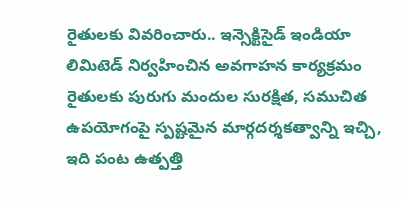రైతులకు వివరించారు.. ఇన్సెక్టిసైడ్ ఇండియా లిమిటెడ్ నిర్వహించిన అవగాహన కార్యక్రమం రైతులకు పురుగు మందుల సురక్షిత, సముచిత ఉపయోగంపై స్పష్టమైన మార్గదర్శకత్వాన్ని ఇచ్చి, ఇది పంట ఉత్పత్తి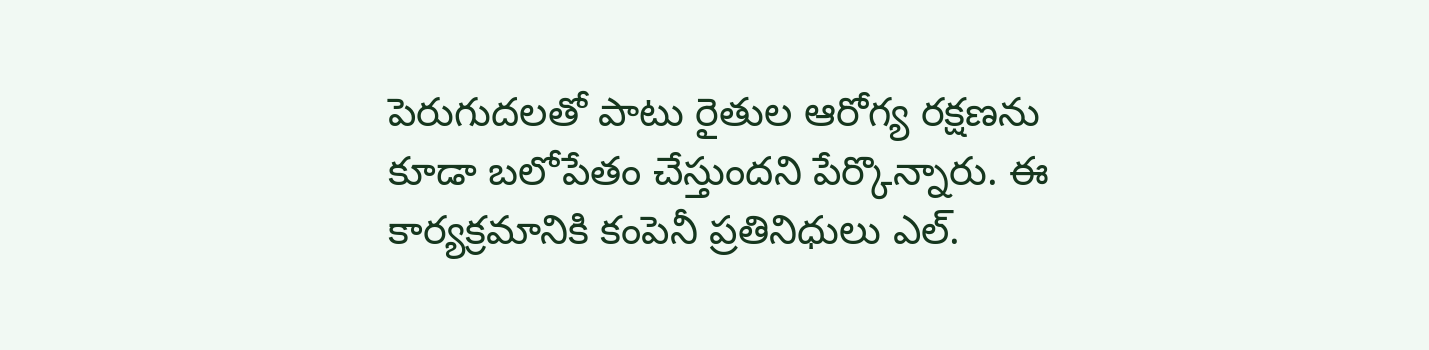పెరుగుదలతో పాటు రైతుల ఆరోగ్య రక్షణను కూడా బలోపేతం చేస్తుందని పేర్కొన్నారు. ఈ కార్యక్రమానికి కంపెనీ ప్రతినిధులు ఎల్.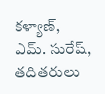కళ్యాణ్, ఎమ్. సురేష్, తదితరులు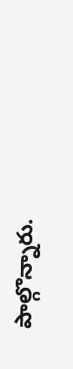పాల్గొన్నారు.